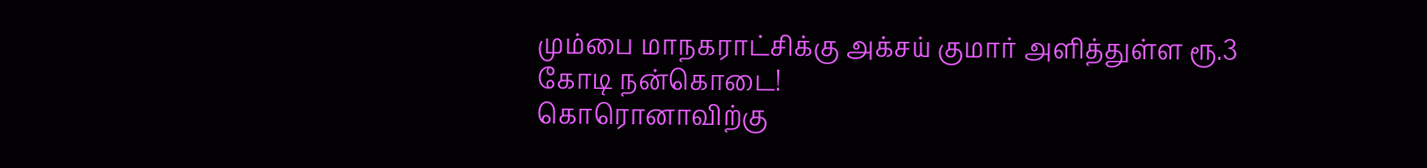மும்பை மாநகராட்சிக்கு அக்சய் குமார் அளித்துள்ள ரூ.3 கோடி நன்கொடை!
கொரொனாவிற்கு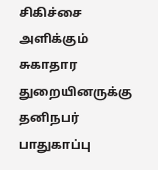சிகிச்சை அளிக்கும் சுகாதார துறையினருக்கு தனிநபர் பாதுகாப்பு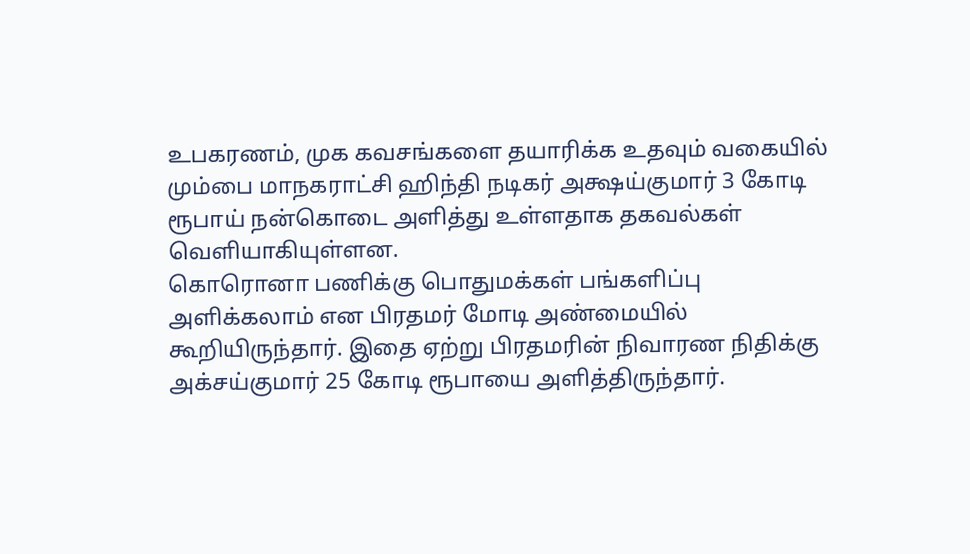உபகரணம், முக கவசங்களை தயாரிக்க உதவும் வகையில் மும்பை மாநகராட்சி ஹிந்தி நடிகர் அக்ஷய்குமார் 3 கோடி ரூபாய் நன்கொடை அளித்து உள்ளதாக தகவல்கள் வெளியாகியுள்ளன.
கொரொனா பணிக்கு பொதுமக்கள் பங்களிப்பு அளிக்கலாம் என பிரதமர் மோடி அண்மையில் கூறியிருந்தார். இதை ஏற்று பிரதமரின் நிவாரண நிதிக்கு அக்சய்குமார் 25 கோடி ரூபாயை அளித்திருந்தார்.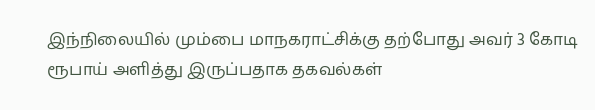இந்நிலையில் மும்பை மாநகராட்சிக்கு தற்போது அவர் 3 கோடி ரூபாய் அளித்து இருப்பதாக தகவல்கள்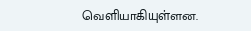வெளியாகியுள்ளன.